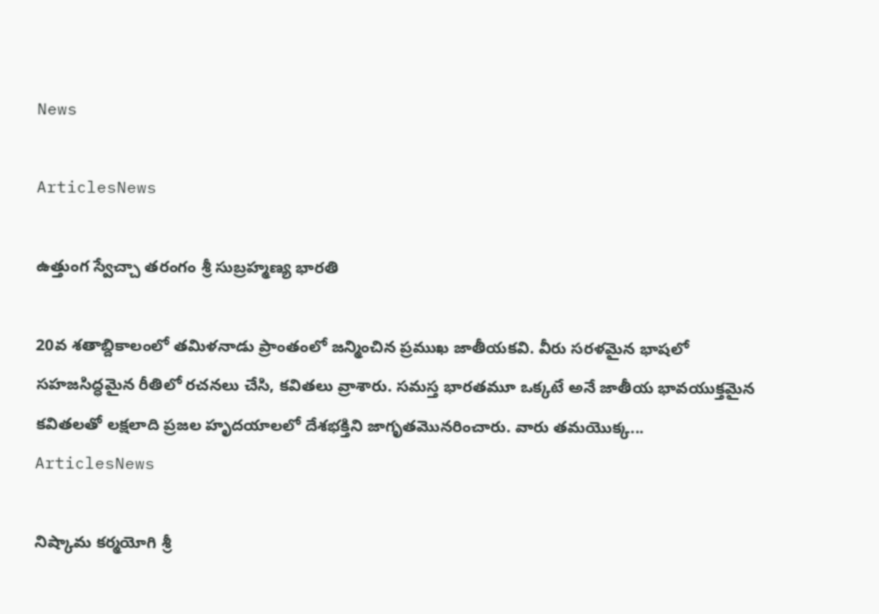News

ArticlesNews

ఉత్తుంగ స్వేచ్చా తరంగం శ్రీ సుబ్రహ్మణ్య భారతి

20వ శతాబ్దికాలంలో తమిళనాడు ప్రాంతంలో జన్మించిన ప్రముఖ జాతీయకవి. వీరు సరళమైన భాషలో సహజసిద్ధమైన రీతిలో రచనలు చేసి, కవితలు వ్రాశారు. సమస్త భారతమూ ఒక్కటే అనే జాతీయ భావయుక్తమైన కవితలతో లక్షలాది ప్రజల హృదయాలలో దేశభక్తిని జాగృతమొనరించారు. వారు తమయొక్క...
ArticlesNews

నిష్కామ కర్మయోగి శ్రీ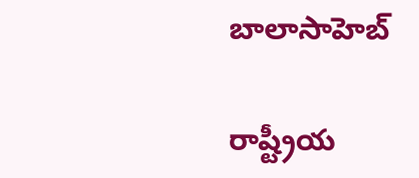బాలాసాహెబ్

రాష్ట్రీయ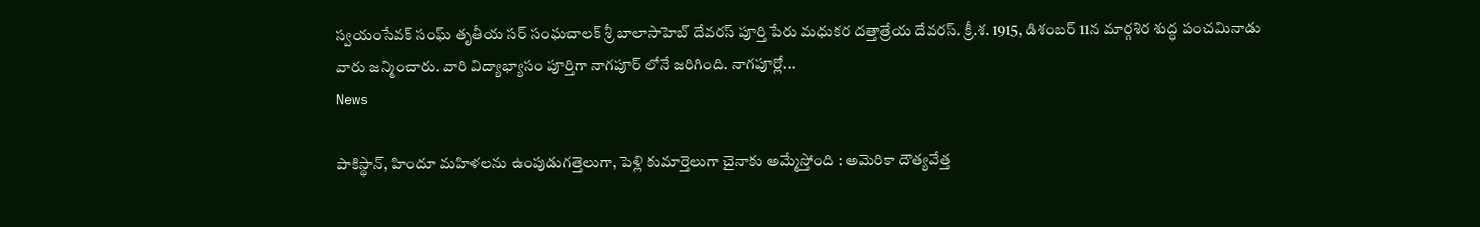స్వయంసేవక్ సంఘ్ తృతీయ సర్ సంఘచాలక్ శ్రీ బాలాసాహెబ్ దేవరస్ పూర్తి పేరు మధుకర దత్తాత్రేయ దేవరస్. క్రీ.శ. 1915, డిశంబర్ 11న మార్గశిర శుద్ధ పంచమినాడు వారు జన్మించారు. వారి విద్యాభ్యాసం పూర్తిగా నాగపూర్ లోనే జరిగింది. నాగపూర్లో...
News

పాకిస్థాన్, హిందూ మహిళలను ఉంపుడుగత్తెలుగా, పెళ్లి కుమార్తెలుగా చైనాకు అమ్మేస్తోంది : అమెరికా దౌత్యవేత్త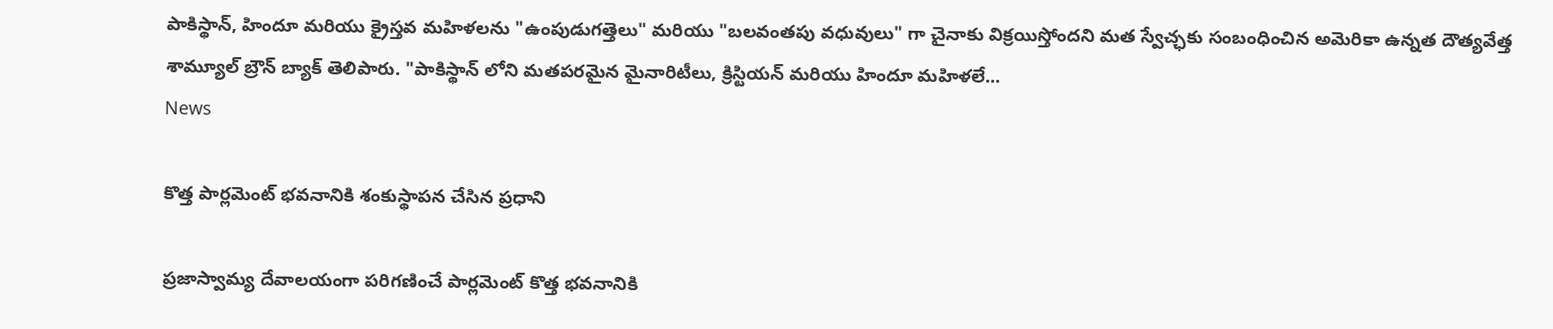పాకిస్థాన్, హిందూ మరియు క్రైస్తవ మహిళలను "ఉంపుడుగత్తెలు" మరియు "బలవంతపు వధువులు" గా చైనాకు విక్రయిస్తోందని మత స్వేచ్ఛకు సంబంధించిన అమెరికా ఉన్నత దౌత్యవేత్త శామ్యూల్ బ్రౌన్ బ్యాక్ తెలిపారు. "పాకిస్థాన్ లోని మతపరమైన మైనారిటీలు, క్రిస్టియన్ మరియు హిందూ మహిళలే...
News

కొత్త పార్లమెంట్‌ భవనానికి శంకుస్థాపన చేసిన ప్రధాని

ప్రజాస్వామ్య దేవాలయంగా పరిగణించే పార్లమెంట్‌ కొత్త భవనానికి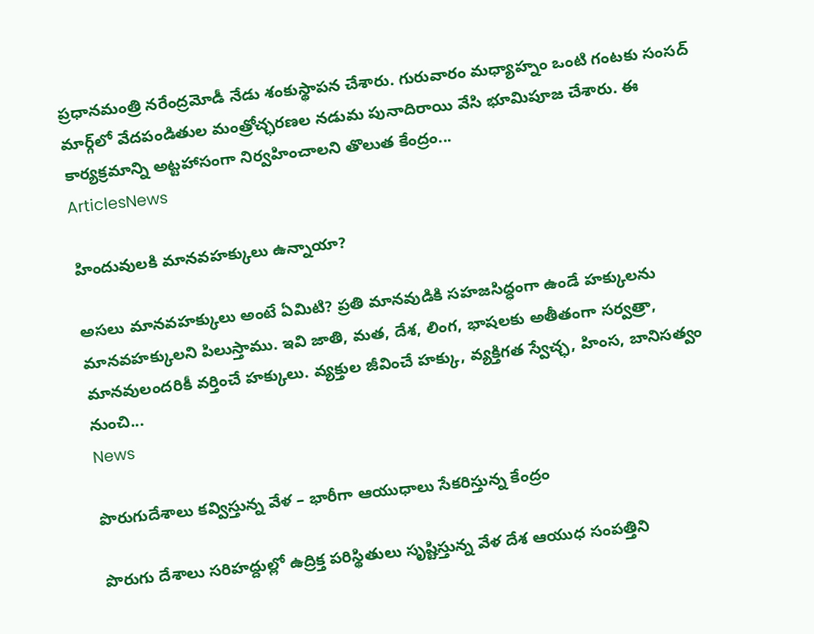ప్రధానమంత్రి నరేంద్రమోడీ నేడు శంకుస్థాపన చేశారు. గురువారం మధ్యాహ్నం ఒంటి గంటకు సంసద్‌ మార్గ్‌లో వేదపండితుల మంత్రోచ్ఛరణల నడుమ పునాదిరాయి వేసి భూమిపూజ చేశారు. ఈ కార్యక్రమాన్ని అట్టహాసంగా నిర్వహించాలని తొలుత కేంద్రం...
ArticlesNews

హిందువులకి మానవహక్కులు ఉన్నాయా?

అసలు మానవహక్కులు అంటే ఏమిటి? ప్రతి మానవుడికి సహజసిద్ధంగా ఉండే హక్కులను మానవహక్కులని పిలుస్తాము. ఇవి జాతి, మత, దేశ, లింగ, భాషలకు అతీతంగా సర్వత్రా, మానవులందరికీ వర్తించే హక్కులు. వ్యక్తుల జీవించే హక్కు, వ్యక్తిగత స్వేచ్ఛ, హింస, బానిసత్వం నుంచి...
News

పొరుగుదేశాలు కవ్విస్తున్న వేళ – భారీగా ఆయుధాలు సేకరిస్తున్న కేంద్రం

పొరుగు దేశాలు సరిహద్దుల్లో ఉద్రిక్త పరిస్థితులు సృష్టిస్తున్న వేళ దేశ ఆయుధ సంపత్తిని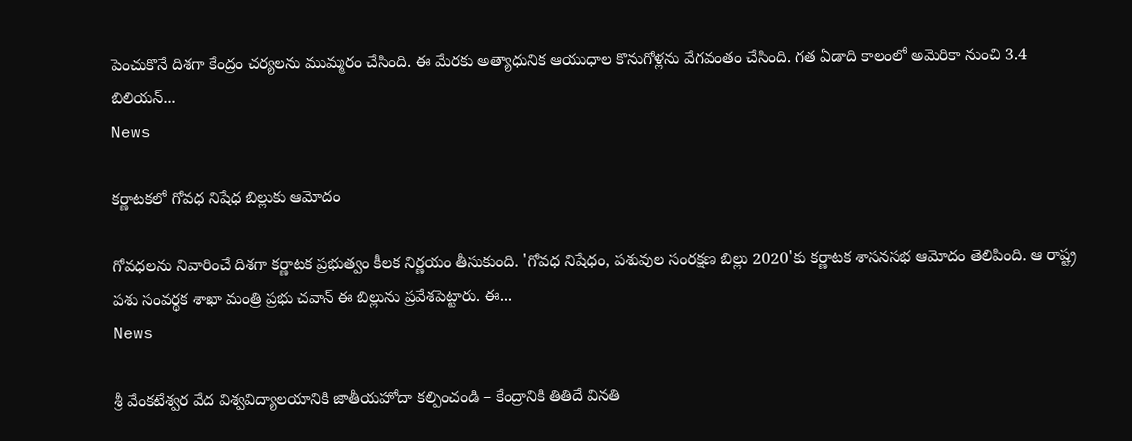పెంచుకొనే దిశగా కేంద్రం చర్యలను ముమ్మరం చేసింది. ఈ మేరకు అత్యాధునిక ఆయుధాల కొనుగోళ్లను వేగవంతం చేసింది. గత ఏడాది కాలంలో అమెరికా నుంచి 3.4 బిలియన్‌...
News

కర్ణాటకలో గోవధ నిషేధ బిల్లుకు ఆమోదం

గోవధలను నివారించే దిశగా కర్ణాటక ప్రభుత్వం కీలక నిర్ణయం తీసుకుంది. 'గోవధ నిషేధం, పశువుల సంరక్షణ బిల్లు 2020'కు కర్ణాటక శాసనసభ ఆమోదం తెలిపింది. ఆ రాష్ట్ర పశు సంవర్థక శాఖా మంత్రి ప్రభు చవాన్‌ ఈ బిల్లును ప్రవేశపెట్టారు. ఈ...
News

శ్రీ వేంకటేశ్వర వేద విశ్వవిద్యాలయానికి జాతీయహోదా కల్పించండి – కేంద్రానికి తితిదే వినతి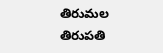తిరుమల తిరుపతి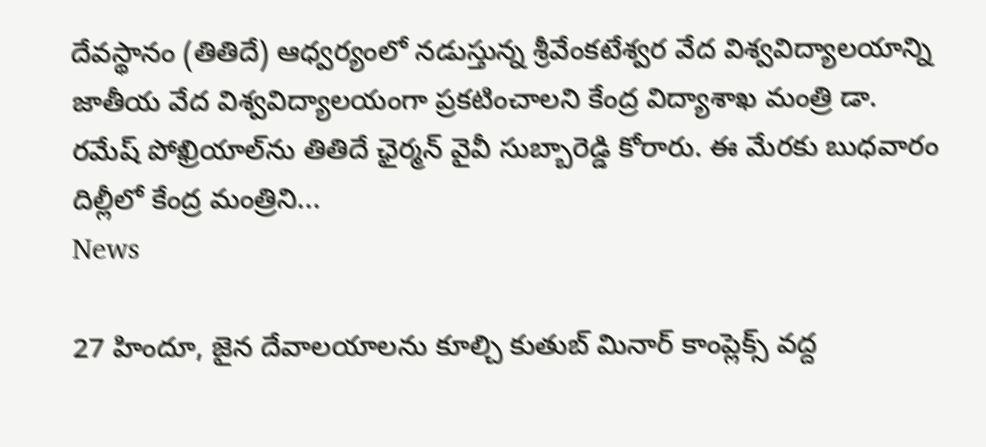దేవస్థానం (తితిదే) ఆధ్వర్యంలో నడుస్తున్న శ్రీవేంకటేశ్వర వేద విశ్వవిద్యాలయాన్ని జాతీయ వేద విశ్వవిద్యాలయంగా ప్రకటించాలని కేంద్ర విద్యాశాఖ మంత్రి డా. రమేష్ పోఖ్రియాల్‌ను తితిదే ఛైర్మన్ వైవీ సుబ్బారెడ్డి కోరారు. ఈ మేరకు బుధవారం దిల్లీలో కేంద్ర మంత్రిని...
News

27 హిందూ, జైన దేవాలయాలను కూల్చి కుతుబ్ మినార్ కాంప్లెక్స్ వద్ద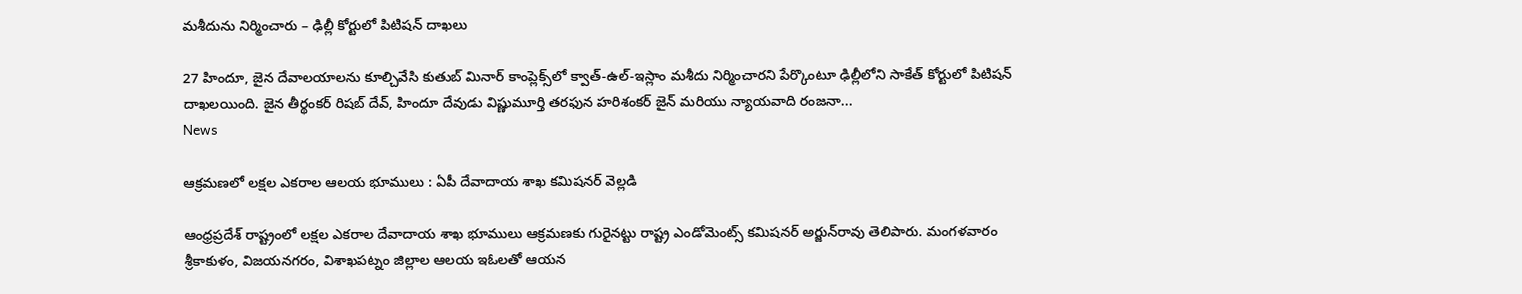మశీదును నిర్మించారు – ఢిల్లీ కోర్టులో పిటిషన్ దాఖలు

27 హిందూ, జైన దేవాలయాలను కూల్చివేసి కుతుబ్ మినార్ కాంప్లెక్స్‌లో క్వాత్-ఉల్-ఇస్లాం మశీదు నిర్మించారని పేర్కొంటూ ఢిల్లీలోని సాకేత్ కోర్టులో పిటిషన్‌ దాఖలయింది. జైన తీర్థంకర్ రిషబ్ దేవ్, హిందూ దేవుడు విష్ణుమూర్తి తరఫున హరిశంకర్ జైన్ మరియు న్యాయవాది రంజనా...
News

ఆక్రమణలో లక్షల ఎకరాల ఆలయ భూములు : ఏపీ దేవాదాయ శాఖ కమిషనర్ వెల్లడి

ఆంధ్ర‌ప్ర‌దేశ్ రాష్ట్రంలో ల‌క్ష‌ల ఎక‌రాల దేవాదాయ శాఖ భూములు ఆక్ర‌మ‌ణ‌కు గురైన‌ట్టు రాష్ట్ర ఎండోమెంట్స్ క‌మిష‌న‌ర్ అర్జున్‌రావు తెలిపారు. మంగ‌ళ‌వారం శ్రీకాకుళం, విజయనగరం, విశాఖపట్నం జిల్లాల ఆలయ ఇఓలతో ఆయ‌న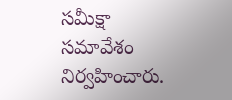సమీక్షా సమావేశం నిర్వహించారు.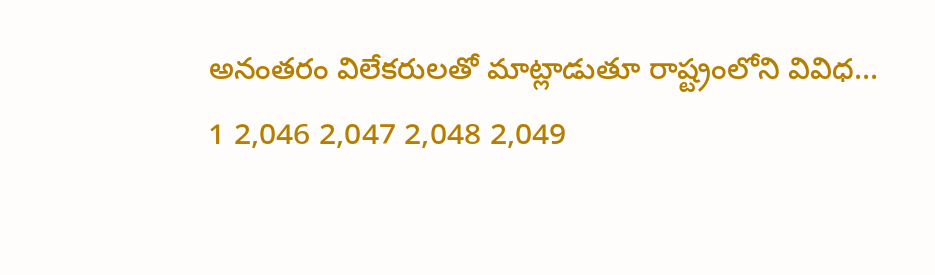అనంత‌రం విలేక‌రుల‌తో మాట్లాడుతూ రాష్ట్రంలోని వివిధ...
1 2,046 2,047 2,048 2,049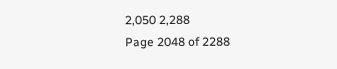2,050 2,288
Page 2048 of 2288